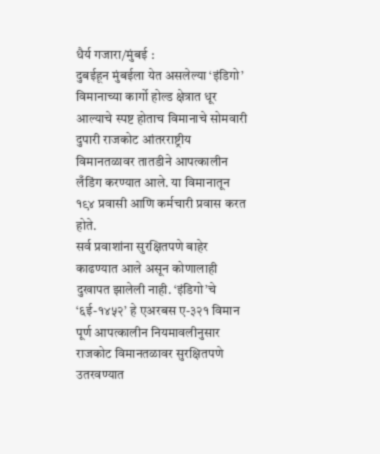धैर्य गजारा/मुंबई :
दुबईहून मुंबईला येत असलेल्या ‘इंडिगो’ विमानाच्या कार्गो होल्ड क्षेत्रात धूर आल्याचे स्पष्ट होताच विमानाचे सोमवारी दुपारी राजकोट आंतरराष्ट्रीय विमानतळावर तातडीने आपत्कालीन लँडिंग करण्यात आले. या विमानातून १९४ प्रवासी आणि कर्मचारी प्रवास करत होते.
सर्व प्रवाशांना सुरक्षितपणे बाहेर काढण्यात आले असून कोणालाही दुखापत झालेली नाही. ‘इंडिगो’चे ‘६ई-१४५२’ हे एअरबस ए-३२१ विमान पूर्ण आपत्कालीन नियमावलीनुसार राजकोट विमानतळावर सुरक्षितपणे उतरवण्यात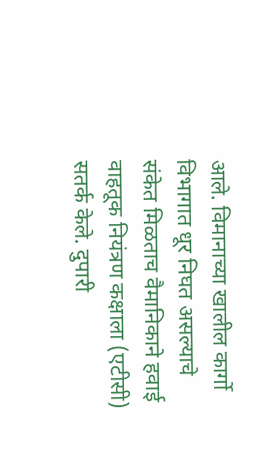आले. विमानाच्या खालील कार्गो विभागात धूर निघत असल्याचे संकेत मिळताच वैमानिकाने हवाई वाहतूक नियंत्रण कक्षाला (एटीसी) सतर्क केले. दुपारी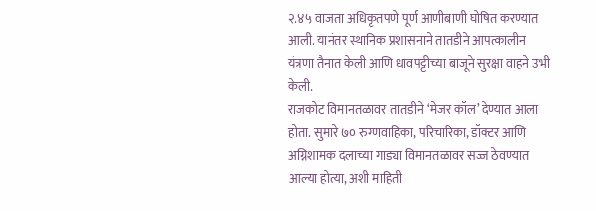२.४५ वाजता अधिकृतपणे पूर्ण आणीबाणी घोषित करण्यात आली. यानंतर स्थानिक प्रशासनाने तातडीने आपत्कालीन यंत्रणा तैनात केली आणि धावपट्टीच्या बाजूने सुरक्षा वाहने उभी केली.
राजकोट विमानतळावर तातडीने ‘मेजर कॉल’ देण्यात आला होता. सुमारे ७० रुग्णवाहिका, परिचारिका, डॉक्टर आणि अग्निशामक दलाच्या गाड्या विमानतळावर सज्ज ठेवण्यात आल्या होत्या, अशी माहिती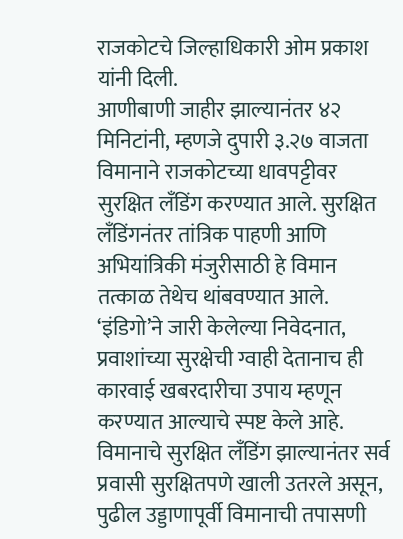राजकोटचे जिल्हाधिकारी ओम प्रकाश यांनी दिली.
आणीबाणी जाहीर झाल्यानंतर ४२ मिनिटांनी, म्हणजे दुपारी ३.२७ वाजता विमानाने राजकोटच्या धावपट्टीवर सुरक्षित लँडिंग करण्यात आले. सुरक्षित लँडिंगनंतर तांत्रिक पाहणी आणि अभियांत्रिकी मंजुरीसाठी हे विमान तत्काळ तेथेच थांबवण्यात आले.
‘इंडिगो’ने जारी केलेल्या निवेदनात, प्रवाशांच्या सुरक्षेची ग्वाही देतानाच ही कारवाई खबरदारीचा उपाय म्हणून करण्यात आल्याचे स्पष्ट केले आहे. विमानाचे सुरक्षित लँडिंग झाल्यानंतर सर्व प्रवासी सुरक्षितपणे खाली उतरले असून, पुढील उड्डाणापूर्वी विमानाची तपासणी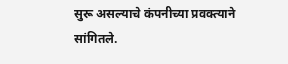सुरू असल्याचे कंपनीच्या प्रवक्त्याने सांगितले.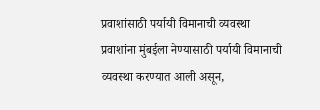प्रवाशांसाठी पर्यायी विमानाची व्यवस्था
प्रवाशांना मुंबईला नेण्यासाठी पर्यायी विमानाची व्यवस्था करण्यात आली असून,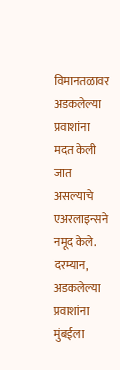विमानतळावर अडकलेल्या प्रवाशांना मदत केली जात असल्याचे एअरलाइन्सने नमूद केले. दरम्यान, अडकलेल्या प्रवाशांना मुंबईला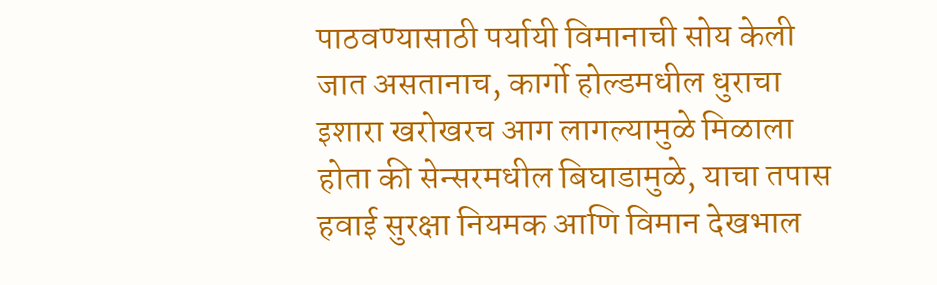पाठवण्यासाठी पर्यायी विमानाची सोय केली जात असतानाच, कार्गो होल्डमधील धुराचा इशारा खरोखरच आग लागल्यामुळे मिळाला होता की सेन्सरमधील बिघाडामुळे, याचा तपास हवाई सुरक्षा नियमक आणि विमान देखभाल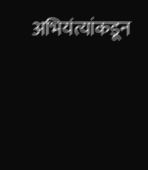अभियंत्यांकडून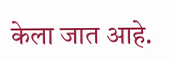केला जात आहे.